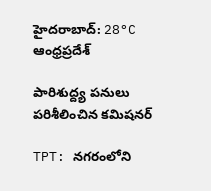హైదరాబాద్: 28°C
ఆంధ్రప్రదేశ్

పారిశుద్ద్య పనులు పరిశీలించిన కమిషనర్

TPT: నగరంలోని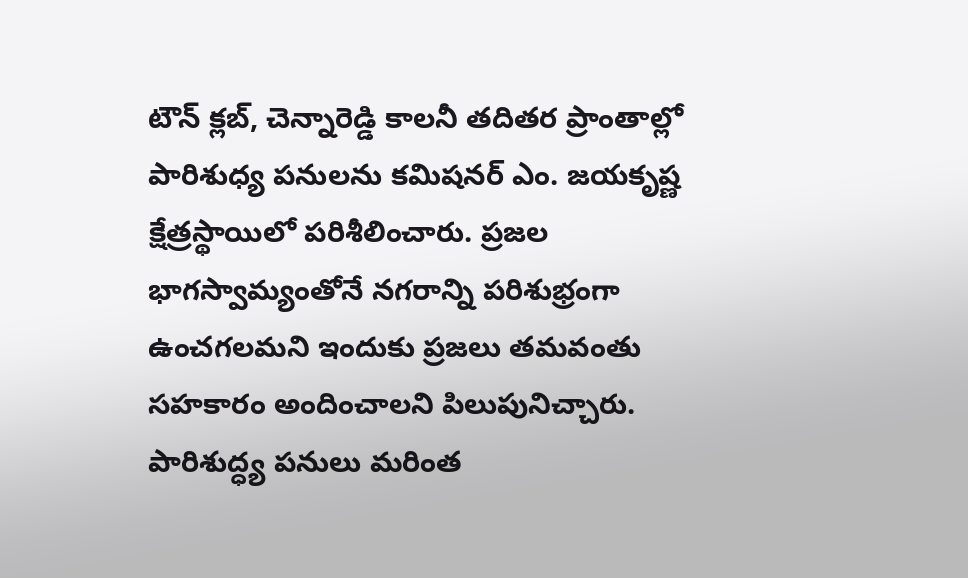టౌన్ క్లబ్, చెన్నారెడ్డి కాలనీ తదితర ప్రాంతాల్లో పారిశుధ్య పనులను కమిషనర్ ఎం. జయకృష్ణ క్షేత్రస్థాయిలో పరిశీలించారు. ప్రజల భాగస్వామ్యంతోనే నగరాన్ని పరిశుభ్రంగా ఉంచగలమని ఇందుకు ప్రజలు తమవంతు సహకారం అందించాలని పిలుపునిచ్చారు. పారిశుద్ధ్య పనులు మరింత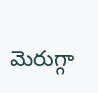మెరుగ్గా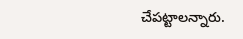చేపట్టాలన్నారు.